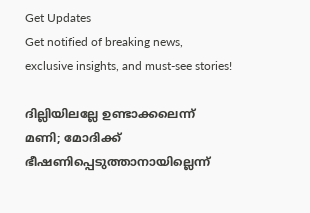Get Updates
Get notified of breaking news, exclusive insights, and must-see stories!

ദില്ലിയിലല്ലേ ഉണ്ടാക്കലെന്ന് മണി; മോദിക്ക് ഭീഷണിപ്പെടുത്താനായില്ലെന്ന്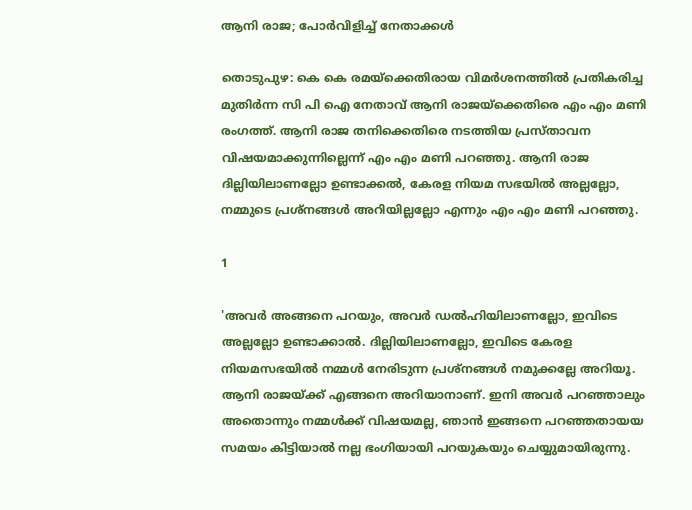ആനി രാജ; പോർവിളിച്ച് നേതാക്കൾ

തൊടുപുഴ: കെ കെ രമയ്‌ക്കെതിരായ വിമര്‍ശനത്തില്‍ പ്രതികരിച്ച മുതിര്‍ന്ന സി പി ഐ നേതാവ് ആനി രാജയ്‌ക്കെതിരെ എം എം മണി രംഗത്ത്. ആനി രാജ തനിക്കെതിരെ നടത്തിയ പ്രസ്താവന വിഷയമാക്കുന്നില്ലെന്ന് എം എം മണി പറഞ്ഞു. ആനി രാജ ദില്ലിയിലാണല്ലോ ഉണ്ടാക്കല്‍, കേരള നിയമ സഭയില്‍ അല്ലല്ലോ, നമ്മുടെ പ്രശ്‌നങ്ങള്‍ അറിയില്ലല്ലോ എന്നും എം എം മണി പറഞ്ഞു.

1

'അവര്‍ അങ്ങനെ പറയും, അവര്‍ ഡല്‍ഹിയിലാണല്ലോ, ഇവിടെ അല്ലല്ലോ ഉണ്ടാക്കാല്‍. ദില്ലിയിലാണല്ലോ, ഇവിടെ കേരള നിയമസഭയില്‍ നമ്മള്‍ നേരിടുന്ന പ്രശ്‌നങ്ങള്‍ നമുക്കല്ലേ അറിയൂ. ആനി രാജയ്ക്ക് എങ്ങനെ അറിയാനാണ്. ഇനി അവര്‍ പറഞ്ഞാലും അതൊന്നും നമ്മള്‍ക്ക് വിഷയമല്ല, ഞാന്‍ ഇങ്ങനെ പറഞ്ഞതായയ സമയം കിട്ടിയാല്‍ നല്ല ഭംഗിയായി പറയുകയും ചെയ്യുമായിരുന്നു.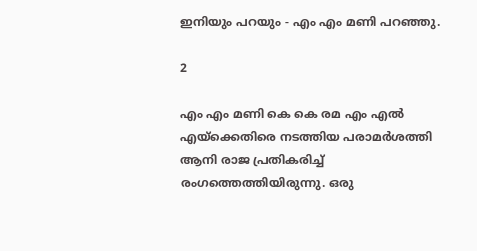ഇനിയും പറയും - എം എം മണി പറഞ്ഞു.

2

എം എം മണി കെ കെ രമ എം എല്‍ എയ്‌ക്കെതിരെ നടത്തിയ പരാമര്‍ശത്തി ആനി രാജ പ്രതികരിച്ച് രംഗത്തെത്തിയിരുന്നു. ഒരു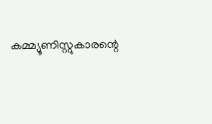കമ്മ്യൂണിസ്റ്റുകാരന്റെ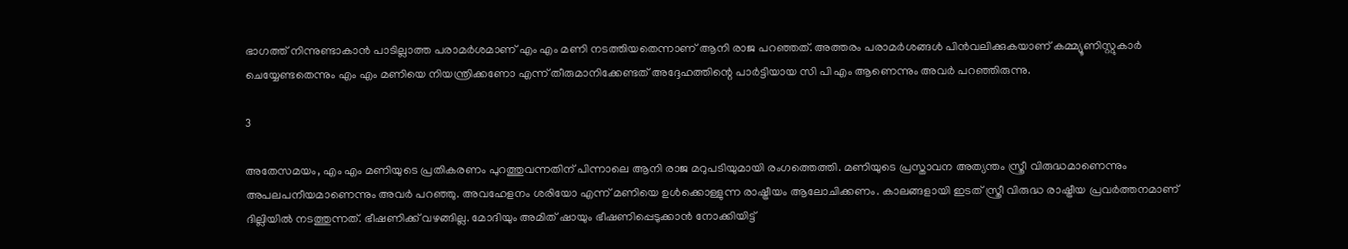ഭാഗത്ത് നിന്നുണ്ടാകാന്‍ പാടില്ലാത്ത പരാമര്‍ശമാണ് എം എം മണി നടത്തിയതെന്നാണ് ആനി രാജ പറഞ്ഞത്. അത്തരം പരാമര്‍ശങ്ങള്‍ പിന്‍വലിക്കുകയാണ് കമ്മ്യൂണിസ്റ്റുകാര്‍ ചെയ്യേണ്ടതെന്നും എം എം മണിയെ നിയന്ത്രിക്കണോ എന്ന് തീരുമാനിക്കേണ്ടത് അദ്ദേഹത്തിന്റെ പാര്‍ട്ടിയായ സി പി എം ആണെന്നും അവര്‍ പറഞ്ഞിരുന്നു.

3

അതേസമയം, എം എം മണിയുടെ പ്രതികരണം പുറത്തുവന്നതിന് പിന്നാലെ ആനി രാജ മറുപടിയുമായി രംഗത്തെത്തി. മണിയുടെ പ്രസ്താവന അത്യന്തം സ്ത്രീ വിരുദ്ധമാണെന്നും അപലപനീയമാണെന്നും അവര്‍ പറഞ്ഞു. അവഹേളനം ശരിയോ എന്ന് മണിയെ ഉള്‍ക്കൊള്ളുന്ന രാഷ്ട്രീയം ആലോചിക്കണം. കാലങ്ങളായി ഇടത് സ്ത്രീ വിരുദ്ധ രാഷ്ട്രീയ പ്രവര്‍ത്തനമാണ് ദില്ലിയില്‍ നടത്തുന്നത്. ഭീഷണിക്ക് വഴങ്ങില്ല. മോദിയും അമിത് ഷായും ഭീഷണിപ്പെടുക്കാന്‍ നോക്കിയിട്ട്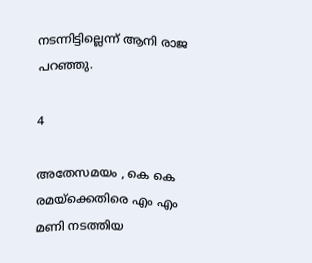നടന്നിട്ടില്ലെന്ന് ആനി രാജ പറഞ്ഞു.

4

അതേസമയം , കെ കെ രമയ്‌ക്കെതിരെ എം എം മണി നടത്തിയ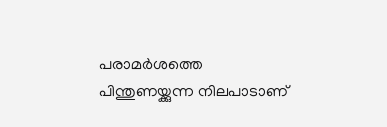പരാമര്‍ശത്തെ പിന്തുണയ്ക്കുന്ന നിലപാടാണ്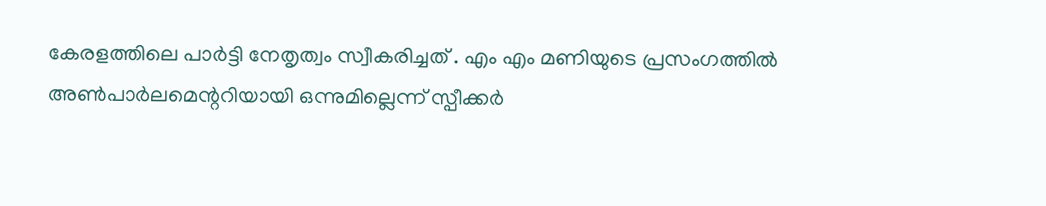കേരളത്തിലെ പാര്‍ട്ടി നേതൃത്വം സ്വീകരിച്ചത് . എം എം മണിയുടെ പ്രസംഗത്തില്‍ അണ്‍പാര്‍ലമെന്ററിയായി ഒന്നുമില്ലെന്ന് സ്പീക്കര്‍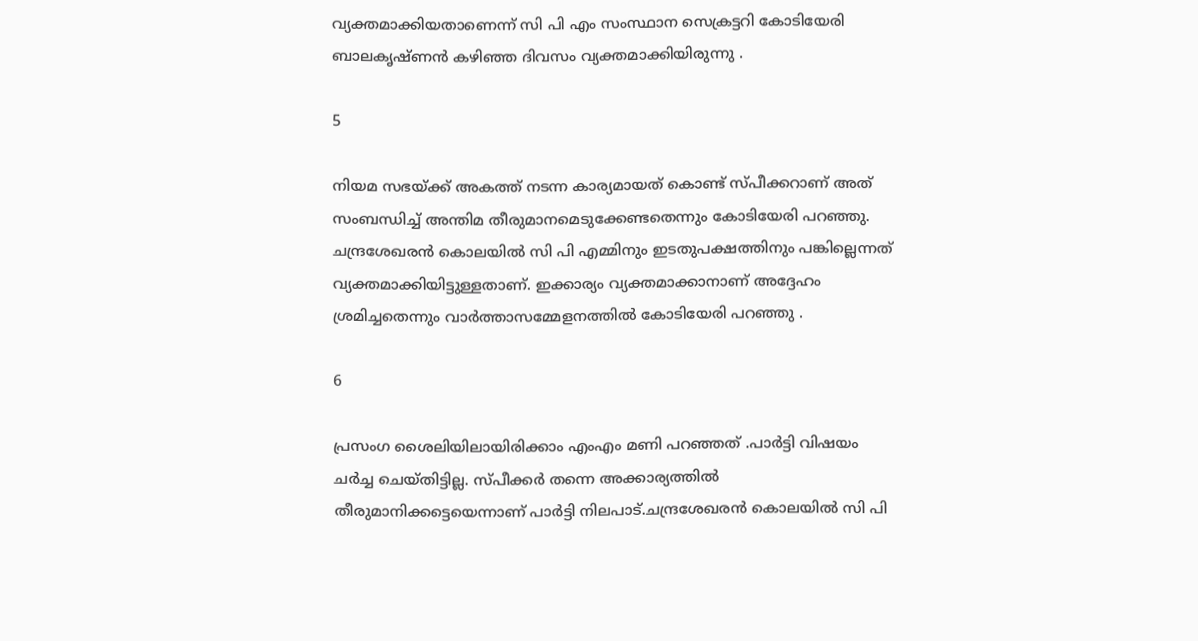വ്യക്തമാക്കിയതാണെന്ന് സി പി എം സംസ്ഥാന സെക്രട്ടറി കോടിയേരി ബാലകൃഷ്ണന്‍ കഴിഞ്ഞ ദിവസം വ്യക്തമാക്കിയിരുന്നു .

5

നിയമ സഭയ്ക്ക് അകത്ത് നടന്ന കാര്യമായത് കൊണ്ട് സ്പീക്കറാണ് അത് സംബന്ധിച്ച് അന്തിമ തീരുമാനമെടുക്കേണ്ടതെന്നും കോടിയേരി പറഞ്ഞു. ചന്ദ്രശേഖരന്‍ കൊലയില്‍ സി പി എമ്മിനും ഇടതുപക്ഷത്തിനും പങ്കില്ലെന്നത് വ്യക്തമാക്കിയിട്ടുള്ളതാണ്. ഇക്കാര്യം വ്യക്തമാക്കാനാണ് അദ്ദേഹം ശ്രമിച്ചതെന്നും വാര്‍ത്താസമ്മേളനത്തില്‍ കോടിയേരി പറഞ്ഞു .

6

പ്രസംഗ ശൈലിയിലായിരിക്കാം എംഎം മണി പറഞ്ഞത് .പാര്‍ട്ടി വിഷയം ചര്‍ച്ച ചെയ്തിട്ടില്ല. സ്പീക്കര്‍ തന്നെ അക്കാര്യത്തില്‍ തീരുമാനിക്കട്ടെയെന്നാണ് പാര്‍ട്ടി നിലപാട്.ചന്ദ്രശേഖരന്‍ കൊലയില്‍ സി പി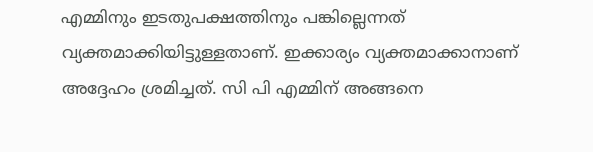എമ്മിനും ഇടതുപക്ഷത്തിനും പങ്കില്ലെന്നത് വ്യക്തമാക്കിയിട്ടുള്ളതാണ്. ഇക്കാര്യം വ്യക്തമാക്കാനാണ് അദ്ദേഹം ശ്രമിച്ചത്. സി പി എമ്മിന് അങ്ങനെ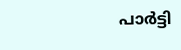പാര്‍ട്ടി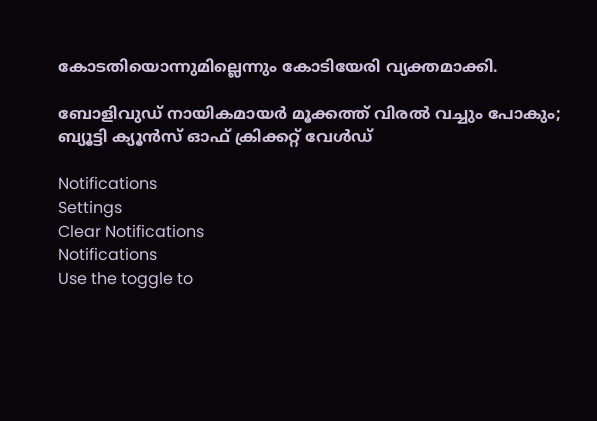കോടതിയൊന്നുമില്ലെന്നും കോടിയേരി വ്യക്തമാക്കി.

ബോളിവുഡ് നായികമായര്‍ മൂക്കത്ത് വിരല്‍ വച്ചും പോകും; ബ്യൂട്ടി ക്യൂന്‍സ് ഓഫ് ക്രിക്കറ്റ് വേള്‍ഡ്

Notifications
Settings
Clear Notifications
Notifications
Use the toggle to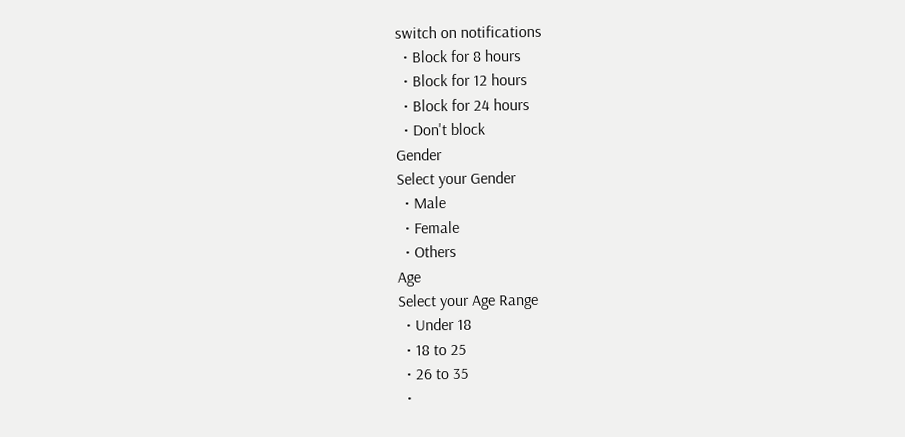switch on notifications
  • Block for 8 hours
  • Block for 12 hours
  • Block for 24 hours
  • Don't block
Gender
Select your Gender
  • Male
  • Female
  • Others
Age
Select your Age Range
  • Under 18
  • 18 to 25
  • 26 to 35
  •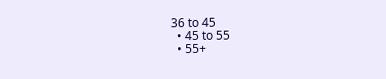36 to 45
  • 45 to 55
  • 55+